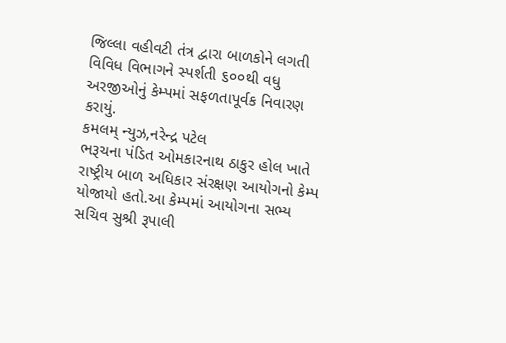જિલ્લા વહીવટી તંત્ર દ્વારા બાળકોને લગતી વિવિધ વિભાગને સ્પર્શતી ૬૦૦થી વધુ અરજીઓનું કેમ્પમાં સફળતાપૂર્વક નિવારણ કરાયું.
કમલમ્ ન્યુઝ,નરેન્દ્ર પટેલ
ભરૂચના પંડિત ઓમકારનાથ ઠાકુર હોલ ખાતે રાષ્ટ્રીય બાળ અધિકાર સંરક્ષણ આયોગનો કેમ્પ યોજાયો હતો.આ કેમ્પમાં આયોગના સભ્ય સચિવ સુશ્રી રૂપાલી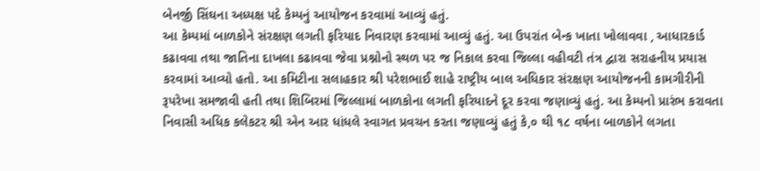બેનર્જી સિંઘના અધ્યક્ષ પદે કેમ્પનું આયોજન કરવામાં આવ્યું હતું.
આ કેમ્પમાં બાળકોને સંરક્ષણ લગતી ફરિયાદ નિવારણ કરવામાં આવ્યું હતું. આ ઉપરાંત બેન્ક ખાતા ખોલાવવા , આધારકાર્ડ કઢાવવા તથા જાતિના દાખલા કઢાવવા જેવા પ્રશ્નોનો સ્થળ પર જ નિકાલ કરવા જિલ્લા વહીવટી તંત્ર દ્વારા સરાહનીય પ્રયાસ કરવામાં આવ્યો હતો. આ કમિટીના સલાહકાર શ્રી પરેશભાઈ શાહે રાષ્ટ્રીય બાલ અધિકાર સંરક્ષણ આયોજનની કામગીરીની રૂપરેખા સમજાવી હતી તથા શિબિરમાં જિલ્લામાં બાળકોના લગતી ફરિયાદને દૂર કરવા જણાવ્યું હતું. આ કેમ્પનો પ્રારંભ કરાવતા નિવાસી અધિક કલેકટર શ્રી એન આર ધાંધલે સ્વાગત પ્રવચન કરતા જણાવ્યું હતું કે,૦ થી ૧૮ વર્ષના બાળકોને લગતા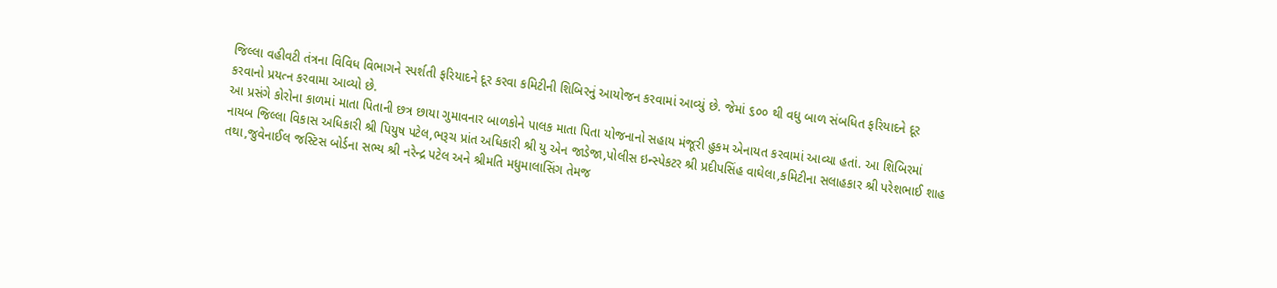જિલ્લા વહીવટી તંત્રના વિવિધ વિભાગને સ્પર્શતી ફરિયાદને દૂર કરવા કમિટીની શિબિરનું આયોજન કરવામાં આવ્યું છે. જેમાં ૬૦૦ થી વધુ બાળ સંબધિત ફરિયાદને દૂર કરવાનો પ્રયત્ન કરવામા આવ્યો છે.
આ પ્રસંગે કોરોના કાળમાં માતા પિતાની છત્ર છાયા ગુમાવનાર બાળકોને પાલક માતા પિતા યોજનાનો સહાય મંજૂરી હુકમ એનાયત કરવામાં આવ્યા હતાં. આ શિબિરમાં નાયબ જિલ્લા વિકાસ અધિકારી શ્રી પિયુષ પટેલ,ભરૂચ પ્રાંત અધિકારી શ્રી યુ એન જાડેજા,પોલીસ ઇન્સ્પેકટર શ્રી પ્રદીપસિંહ વાઘેલા,કમિટીના સલાહકાર શ્રી પરેશભાઈ શાહ તથા,જુવેનાઈલ જસ્ટિસ બોર્ડના સભ્ય શ્રી નરેન્દ્ર પટેલ અને શ્રીમતિ મધુમાલાસિંગ તેમજ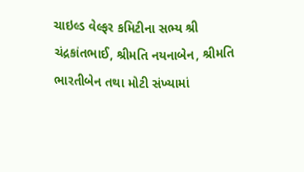ચાઇલ્ડ વેલ્ફર કમિટીના સભ્ય શ્રી ચંદ્રકાંતભાઈ, શ્રીમતિ નયનાબેન, શ્રીમતિ ભારતીબેન તથા મોટી સંખ્યામાં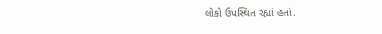લોકો ઉપસ્થિત રહ્યાં હતાં.